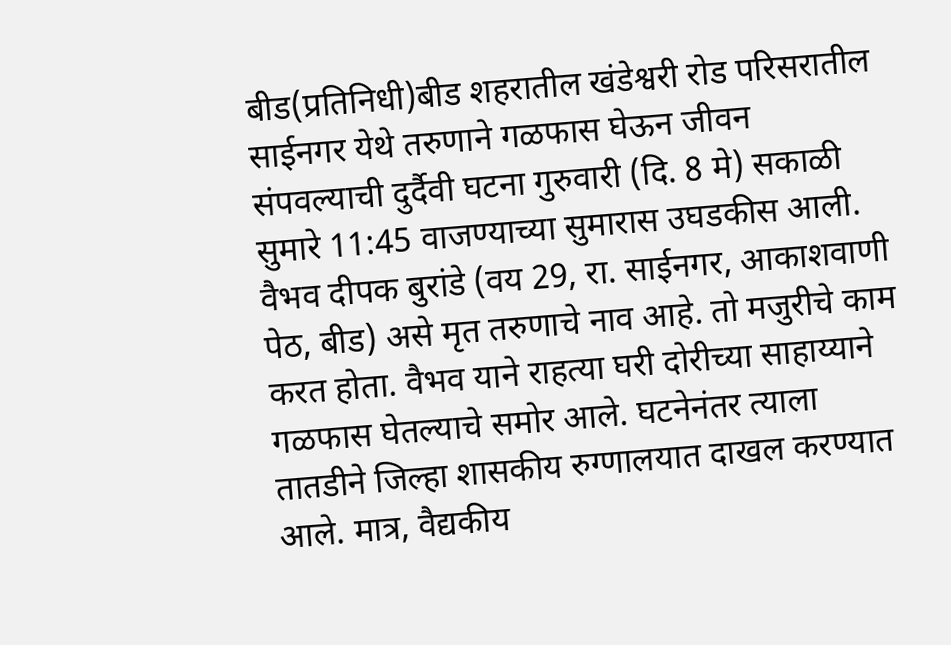बीड(प्रतिनिधी)बीड शहरातील खंडेश्वरी रोड परिसरातील साईनगर येथे तरुणाने गळफास घेऊन जीवन संपवल्याची दुर्दैवी घटना गुरुवारी (दि. 8 मे) सकाळी सुमारे 11:45 वाजण्याच्या सुमारास उघडकीस आली.
वैभव दीपक बुरांडे (वय 29, रा. साईनगर, आकाशवाणी पेठ, बीड) असे मृत तरुणाचे नाव आहे. तो मजुरीचे काम करत होता. वैभव याने राहत्या घरी दोरीच्या साहाय्याने गळफास घेतल्याचे समोर आले. घटनेनंतर त्याला तातडीने जिल्हा शासकीय रुग्णालयात दाखल करण्यात आले. मात्र, वैद्यकीय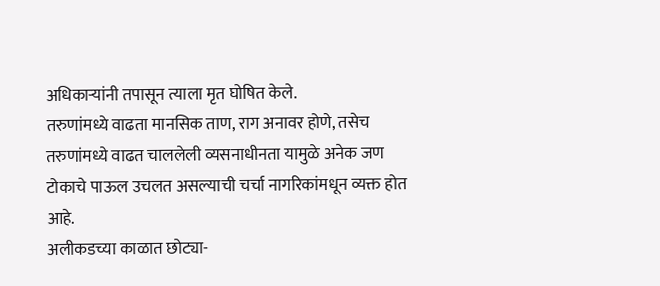अधिकाऱ्यांनी तपासून त्याला मृत घोषित केले.
तरुणांमध्ये वाढता मानसिक ताण, राग अनावर होणे, तसेच तरुणांमध्ये वाढत चाललेली व्यसनाधीनता यामुळे अनेक जण टोकाचे पाऊल उचलत असल्याची चर्चा नागरिकांमधून व्यक्त होत आहे.
अलीकडच्या काळात छोट्या-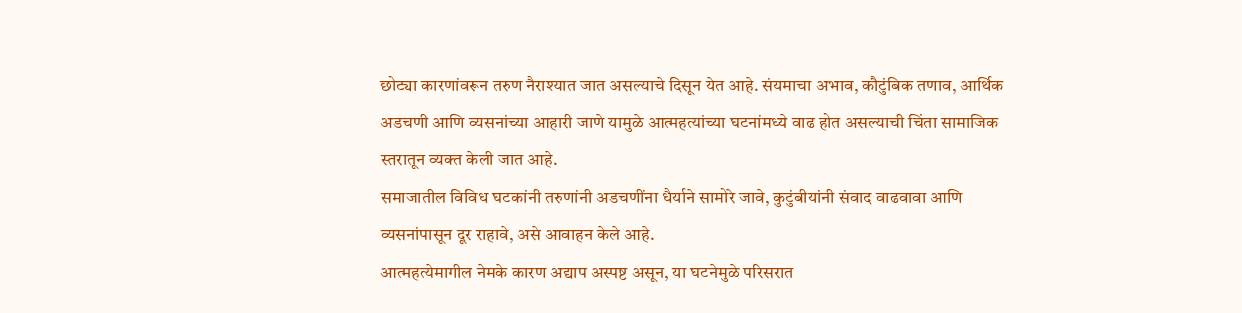छोट्या कारणांवरून तरुण नैराश्यात जात असल्याचे दिसून येत आहे. संयमाचा अभाव, कौटुंबिक तणाव, आर्थिक अडचणी आणि व्यसनांच्या आहारी जाणे यामुळे आत्महत्यांच्या घटनांमध्ये वाढ होत असल्याची चिंता सामाजिक स्तरातून व्यक्त केली जात आहे.
समाजातील विविध घटकांनी तरुणांनी अडचणींना धैर्याने सामोरे जावे, कुटुंबीयांनी संवाद वाढवावा आणि व्यसनांपासून दूर राहावे, असे आवाहन केले आहे.
आत्महत्येमागील नेमके कारण अद्याप अस्पष्ट असून, या घटनेमुळे परिसरात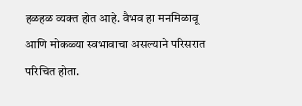हळहळ व्यक्त होत आहे. वैभव हा मनमिळावू आणि मोकळ्या स्वभावाचा असल्याने परिसरात परिचित होता.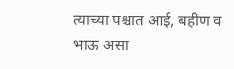त्याच्या पश्चात आई, बहीण व भाऊ असा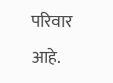परिवार आहे.